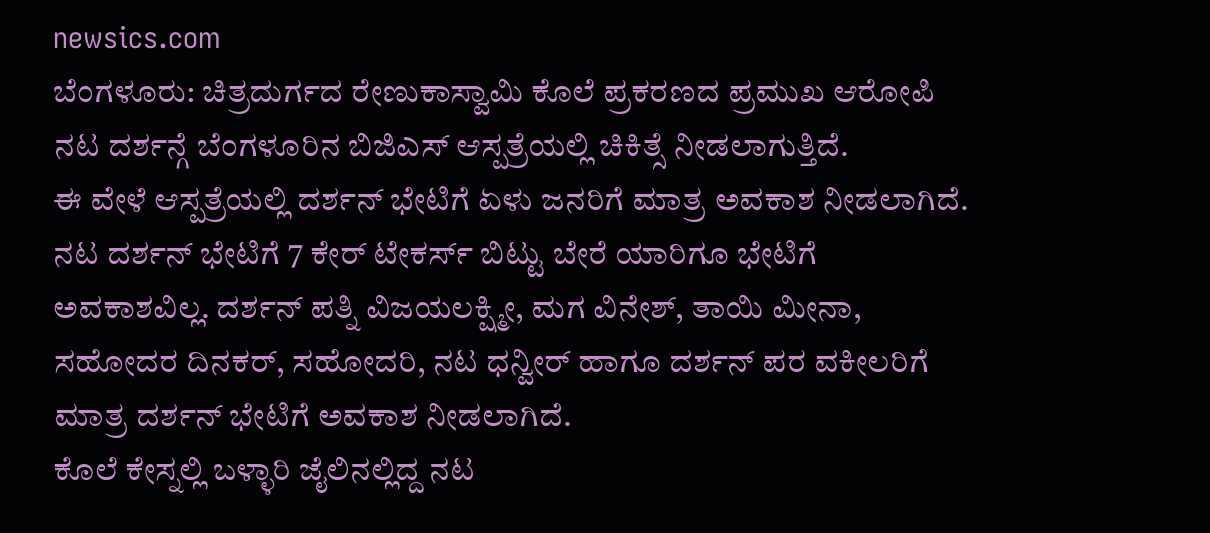newsics.com
ಬೆಂಗಳೂರು: ಚಿತ್ರದುರ್ಗದ ರೇಣುಕಾಸ್ವಾಮಿ ಕೊಲೆ ಪ್ರಕರಣದ ಪ್ರಮುಖ ಆರೋಪಿ ನಟ ದರ್ಶನ್ಗೆ ಬೆಂಗಳೂರಿನ ಬಿಜಿಎಸ್ ಆಸ್ಪತ್ರೆಯಲ್ಲಿ ಚಿಕಿತ್ಸೆ ನೀಡಲಾಗುತ್ತಿದೆ.
ಈ ವೇಳೆ ಆಸ್ಪತ್ರೆಯಲ್ಲಿ ದರ್ಶನ್ ಭೇಟಿಗೆ ಏಳು ಜನರಿಗೆ ಮಾತ್ರ ಅವಕಾಶ ನೀಡಲಾಗಿದೆ. ನಟ ದರ್ಶನ್ ಭೇಟಿಗೆ 7 ಕೇರ್ ಟೇಕರ್ಸ್ ಬಿಟ್ಟು ಬೇರೆ ಯಾರಿಗೂ ಭೇಟಿಗೆ ಅವಕಾಶವಿಲ್ಲ. ದರ್ಶನ್ ಪತ್ನಿ ವಿಜಯಲಕ್ಷ್ಮೀ, ಮಗ ವಿನೇಶ್, ತಾಯಿ ಮೀನಾ, ಸಹೋದರ ದಿನಕರ್, ಸಹೋದರಿ, ನಟ ಧನ್ವೀರ್ ಹಾಗೂ ದರ್ಶನ್ ಪರ ವಕೀಲರಿಗೆ ಮಾತ್ರ ದರ್ಶನ್ ಭೇಟಿಗೆ ಅವಕಾಶ ನೀಡಲಾಗಿದೆ.
ಕೊಲೆ ಕೇಸ್ನಲ್ಲಿ ಬಳ್ಳಾರಿ ಜೈಲಿನಲ್ಲಿದ್ದ ನಟ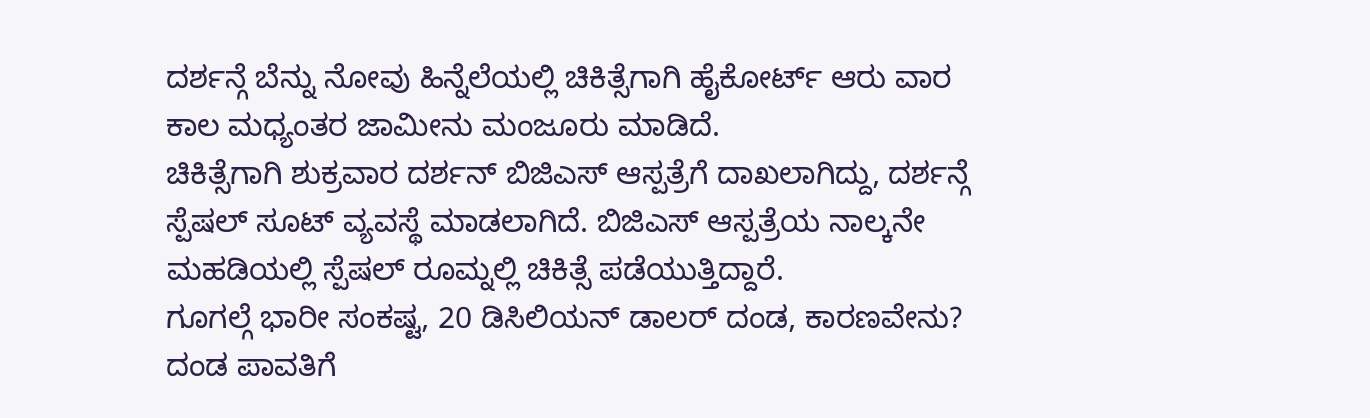ದರ್ಶನ್ಗೆ ಬೆನ್ನು ನೋವು ಹಿನ್ನೆಲೆಯಲ್ಲಿ ಚಿಕಿತ್ಸೆಗಾಗಿ ಹೈಕೋರ್ಟ್ ಆರು ವಾರ ಕಾಲ ಮಧ್ಯಂತರ ಜಾಮೀನು ಮಂಜೂರು ಮಾಡಿದೆ.
ಚಿಕಿತ್ಸೆಗಾಗಿ ಶುಕ್ರವಾರ ದರ್ಶನ್ ಬಿಜಿಎಸ್ ಆಸ್ಪತ್ರೆಗೆ ದಾಖಲಾಗಿದ್ದು, ದರ್ಶನ್ಗೆ ಸ್ಪೆಷಲ್ ಸೂಟ್ ವ್ಯವಸ್ಥೆ ಮಾಡಲಾಗಿದೆ. ಬಿಜಿಎಸ್ ಆಸ್ಪತ್ರೆಯ ನಾಲ್ಕನೇ ಮಹಡಿಯಲ್ಲಿ ಸ್ಪೆಷಲ್ ರೂಮ್ನಲ್ಲಿ ಚಿಕಿತ್ಸೆ ಪಡೆಯುತ್ತಿದ್ದಾರೆ.
ಗೂಗಲ್ಗೆ ಭಾರೀ ಸಂಕಷ್ಟ, 20 ಡಿಸಿಲಿಯನ್ ಡಾಲರ್ ದಂಡ, ಕಾರಣವೇನು? ದಂಡ ಪಾವತಿಗೆ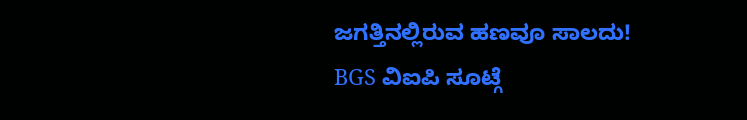ಜಗತ್ತಿನಲ್ಲಿರುವ ಹಣವೂ ಸಾಲದು!
BGS ವಿಐಪಿ ಸೂಟ್ಗೆ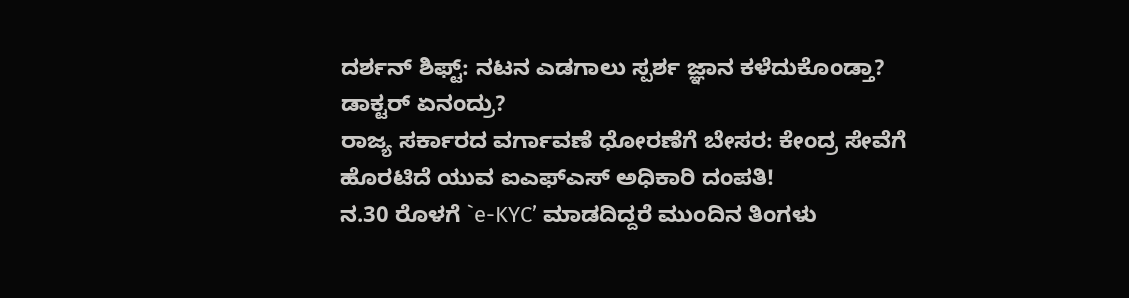ದರ್ಶನ್ ಶಿಫ್ಟ್: ನಟನ ಎಡಗಾಲು ಸ್ಪರ್ಶ ಜ್ಞಾನ ಕಳೆದುಕೊಂಡ್ತಾ? ಡಾಕ್ಟರ್ ಏನಂದ್ರು?
ರಾಜ್ಯ ಸರ್ಕಾರದ ವರ್ಗಾವಣೆ ಧೋರಣೆಗೆ ಬೇಸರ: ಕೇಂದ್ರ ಸೇವೆಗೆ ಹೊರಟಿದೆ ಯುವ ಐಎಫ್ಎಸ್ ಅಧಿಕಾರಿ ದಂಪತಿ!
ನ.30 ರೊಳಗೆ `e-KYC’ ಮಾಡದಿದ್ದರೆ ಮುಂದಿನ ತಿಂಗಳು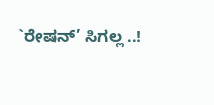`ರೇಷನ್’ ಸಿಗಲ್ಲ ..!